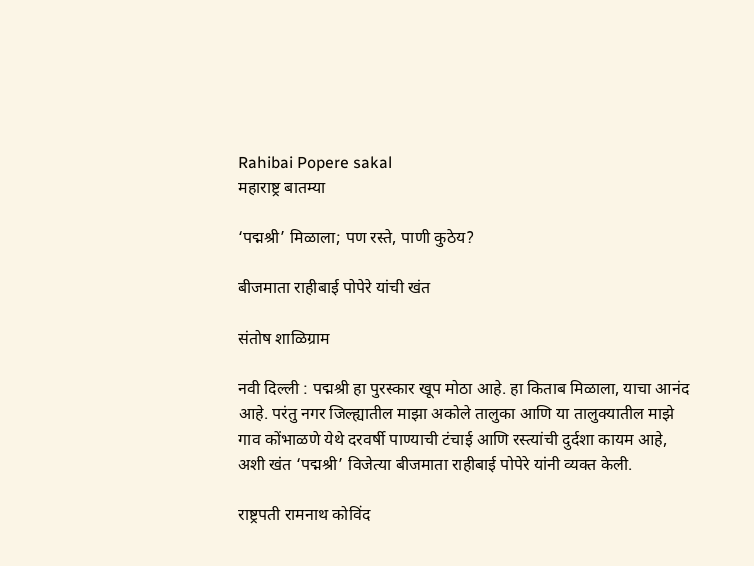Rahibai Popere sakal
महाराष्ट्र बातम्या

‘पद्मश्री’ मिळाला; पण रस्ते, पाणी कुठेय?

बीजमाता राहीबाई पोपेरे यांची खंत

संतोष शाळिग्राम

नवी दिल्ली : पद्मश्री हा पुरस्कार खूप मोठा आहे. हा किताब मिळाला, याचा आनंद आहे. परंतु नगर जिल्ह्यातील माझा अकोले तालुका आणि या तालुक्यातील माझे गाव कोंभाळणे येथे दरवर्षी पाण्याची टंचाई आणि रस्त्यांची दुर्दशा कायम आहे, अशी खंत ‘पद्मश्री’ विजेत्या बीजमाता राहीबाई पोपेरे यांनी व्यक्त केली.

राष्ट्रपती रामनाथ कोविंद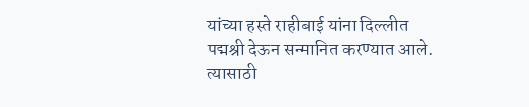यांच्या हस्ते राहीबाई यांना दिल्लीत पद्मश्री देऊन सन्मानित करण्यात आले. त्यासाठी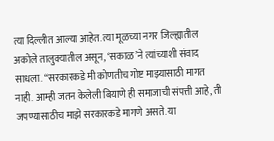त्या दिल्लीत आल्या आहेत. त्या मूळच्या नगर जिल्ह्यातील अकोले तालुक्यातील असून, ‘सकाळ’ने त्यांच्याशी संवाद साधला. ‘‘सरकारकडे मी कोणतीच गोष्ट माझ्यासाठी मागत नाही. आम्ही जतन केलेली बियाणे ही समाजाची संपत्ती आहे, ती जपण्यासाठीच माझे सरकारकडे मागणे असते. या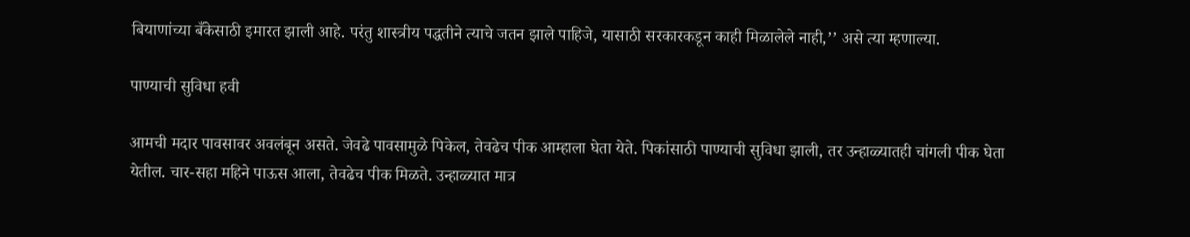बियाणांच्या बँकेसाठी इमारत झाली आहे. परंतु शास्त्रीय पद्धतीने त्याचे जतन झाले पाहिजे, यासाठी सरकारकडून काही मिळालेले नाही,’’ असे त्या म्हणाल्या.

पाण्याची सुविधा हवी

आमची मदार पावसावर अवलंबून असते. जेवढे पावसामुळे पिकेल, तेवढेच पीक आम्हाला घेता येते. पिकांसाठी पाण्याची सुविधा झाली, तर उन्हाळ्यातही चांगली पीक घेता येतील. चार-सहा महिने पाऊस आला, तेवढेच पीक मिळते. उन्हाळ्यात मात्र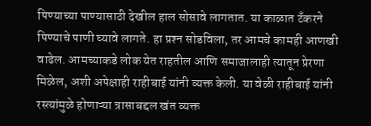पिण्याच्या पाण्यासाठी देखील हाल सोसावे लागतात. या काळात टँकरने पिण्याचे पाणी घ्यावे लागते. हा प्रश्‍न सोडविला, तर आमचे कामही आणखी वाढेल. आमच्याकडे लोक येत राहतील आणि समाजालाही त्यातून प्रेरणा मिळेल, अशी अपेक्षाही राहीबाई यांनी व्यक्त केली. या वेळी राहीबाई यांनी रस्त्यांमुळे होणाऱ्या त्रासाबद्दल खंत व्यक्त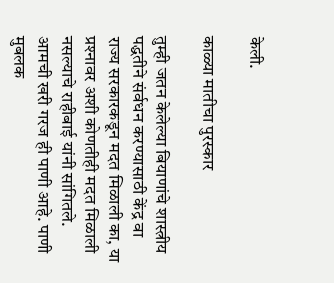केली.

काळ्या मातीचा पुरस्कार

तुम्ही जतन केलेल्या बियाणांचे शास्त्रीय पद्धतीने संर्वधन करण्यासाठी केंद्र वा राज्य सरकारकडून मदत मिळाली का, या प्रश्‍नावर अशी कोणतीही मदत मिळाली नसल्याचे राहीबाई यांनी सांगितले. आमची खरी गरज ही पाणी आहे. पाणी मुबलक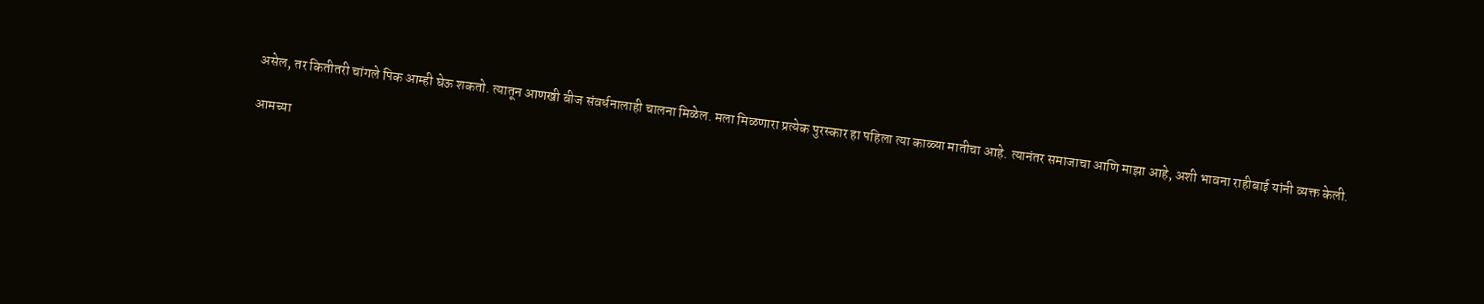असेल, तर कितीतरी चांगले पिक आम्ही घेऊ शकतो. त्यातून आणखी बीज संवर्धनालाही चालना मिळेल. मला मिळणारा प्रत्येक पुरस्कार हा पहिला त्या काळ्या मातीचा आहे. त्यानंतर समाजाचा आणि माझा आहे, अशी भावना राहीबाई यांनी व्यक्त केली.

आमच्या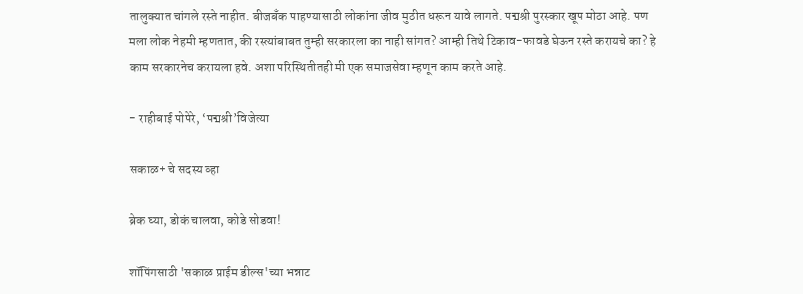तालुक्यात चांगले रस्ते नाहीत. बीजबँक पाहण्यासाठी लोकांना जीव मुठीत धरून यावे लागते. पद्मश्री पुरस्कार खूप मोठा आहे. पण मला लोक नेहमी म्हणतात, की रस्त्यांबाबत तुम्ही सरकारला का नाही सांगत? आम्ही तिथे टिकाव-फावडे घेऊन रस्ते करायचे का? हे काम सरकारनेच करायला हवे. अशा परिस्थितीतही मी एक समाजसेवा म्हणून काम करते आहे.

- राहीबाई पोपेरे, ‘पद्मश्री’विजेत्या

सकाळ+ चे सदस्य व्हा

ब्रेक घ्या, डोकं चालवा, कोडे सोडवा!

शॉपिंगसाठी 'सकाळ प्राईम डील्स'च्या भन्नाट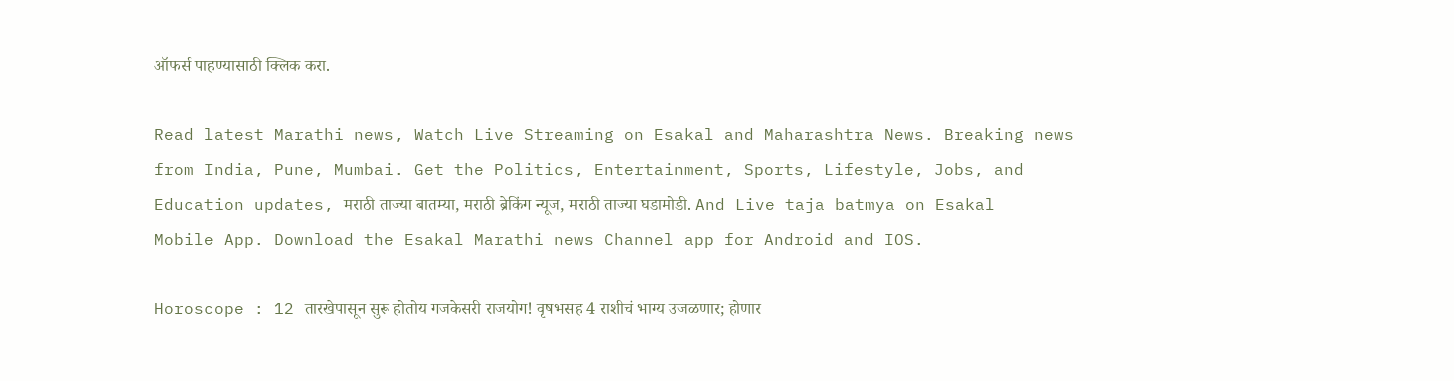ऑफर्स पाहण्यासाठी क्लिक करा.

Read latest Marathi news, Watch Live Streaming on Esakal and Maharashtra News. Breaking news from India, Pune, Mumbai. Get the Politics, Entertainment, Sports, Lifestyle, Jobs, and Education updates, मराठी ताज्या बातम्या, मराठी ब्रेकिंग न्यूज, मराठी ताज्या घडामोडी. And Live taja batmya on Esakal Mobile App. Download the Esakal Marathi news Channel app for Android and IOS.

Horoscope : 12 तारखेपासून सुरू होतोय गजकेसरी राजयोग! वृषभसह 4 राशीचं भाग्य उजळणार; होणार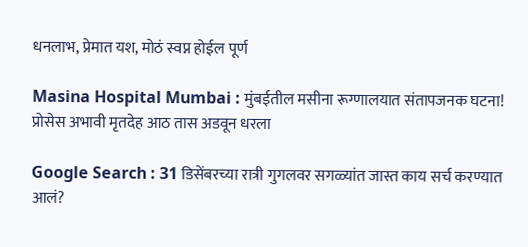धनलाभ, प्रेमात यश, मोठं स्वप्न होईल पूर्ण

Masina Hospital Mumbai : मुंबईतील मसीना रूग्णालयात संतापजनक घटना! प्रोसेस अभावी मृतदेह आठ तास अडवून धरला

Google Search : 31 डिसेंबरच्या रात्री गुगलवर सगळ्यांत जास्त काय सर्च करण्यात आलं?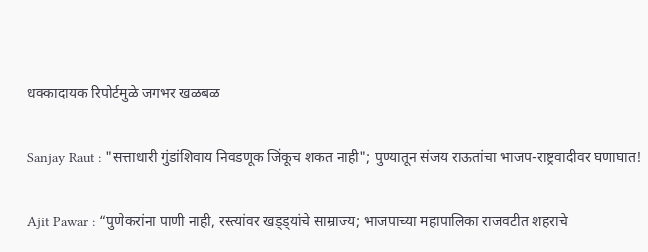धक्कादायक रिपोर्टमुळे जगभर खळबळ

Sanjay Raut : "सत्ताधारी गुंडांशिवाय निवडणूक जिंकूच शकत नाही"; पुण्यातून संजय राऊतांचा भाजप-राष्ट्रवादीवर घणाघात!

Ajit Pawar : “पुणेकरांना पाणी नाही, रस्त्यांवर खड्ड्यांचे साम्राज्य; भाजपाच्या महापालिका राजवटीत शहराचे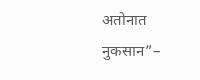अतोनात नुकसान”–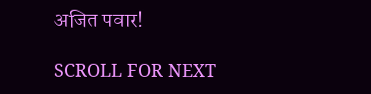अजित पवार!

SCROLL FOR NEXT